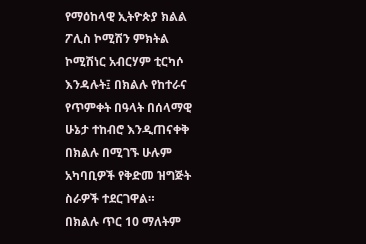የማዕከላዊ ኢትዮጵያ ክልል ፖሊስ ኮሚሽን ምክትል ኮሚሽነር አብርሃም ቲርካሶ እንዳሉት፤ በክልሉ የከተራና የጥምቀት በዓላት በሰላማዊ ሁኔታ ተከብሮ እንዲጠናቀቅ በክልሉ በሚገኙ ሁሉም አካባቢዎች የቅድመ ዝግጅት ስራዎች ተደርገዋል።
በክልሉ ጥር 10 ማለትም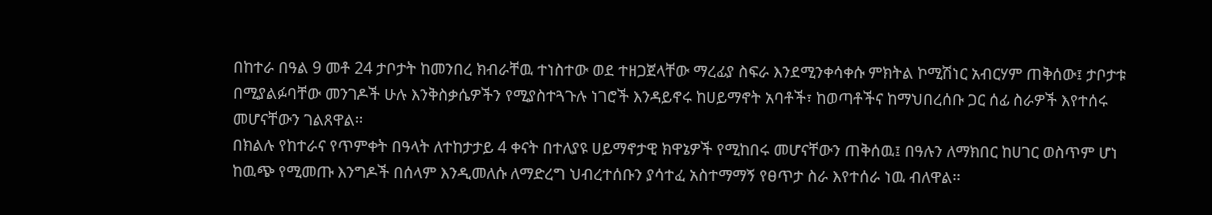በከተራ በዓል 9 መቶ 24 ታቦታት ከመንበረ ክብራቸዉ ተነስተው ወደ ተዘጋጀላቸው ማረፊያ ስፍራ እንደሚንቀሳቀሱ ምክትል ኮሚሽነር አብርሃም ጠቅሰው፤ ታቦታቱ በሚያልፉባቸው መንገዶች ሁሉ እንቅስቃሴዎችን የሚያስተጓጉሉ ነገሮች እንዳይኖሩ ከሀይማኖት አባቶች፣ ከወጣቶችና ከማህበረሰቡ ጋር ሰፊ ስራዎች እየተሰሩ መሆናቸውን ገልጸዋል፡፡
በክልሉ የከተራና የጥምቀት በዓላት ለተከታታይ 4 ቀናት በተለያዩ ሀይማኖታዊ ክዋኔዎች የሚከበሩ መሆናቸውን ጠቅሰዉ፤ በዓሉን ለማክበር ከሀገር ወስጥም ሆነ ከዉጭ የሚመጡ እንግዶች በሰላም እንዲመለሱ ለማድረግ ህብረተሰቡን ያሳተፈ አስተማማኝ የፀጥታ ስራ እየተሰራ ነዉ ብለዋል፡፡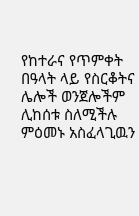የከተራና የጥምቀት በዓላት ላይ የስርቆትና ሌሎች ወንጀሎችም ሊከሰቱ ስለሚችሉ ምዕመኑ አስፈላጊዉን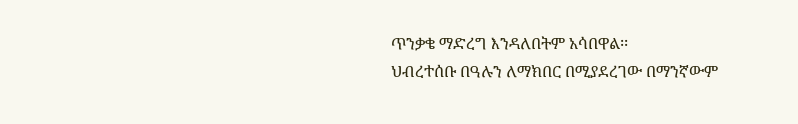ጥንቃቄ ማድረግ እንዳለበትም አሳበዋል፡፡
ህብረተሰቡ በዓሉን ለማክበር በሚያደረገው በማንኛውም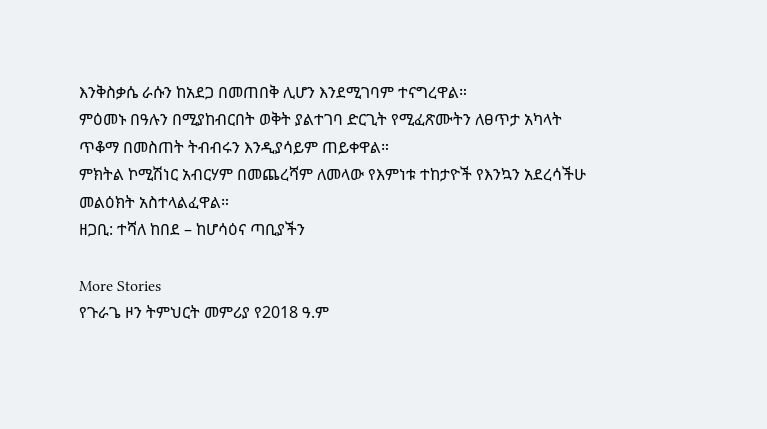እንቅስቃሴ ራሱን ከአደጋ በመጠበቅ ሊሆን እንደሚገባም ተናግረዋል።
ምዕመኑ በዓሉን በሚያከብርበት ወቅት ያልተገባ ድርጊት የሚፈጽሙትን ለፀጥታ አካላት ጥቆማ በመስጠት ትብብሩን እንዲያሳይም ጠይቀዋል።
ምክትል ኮሚሽነር አብርሃም በመጨረሻም ለመላው የእምነቱ ተከታዮች የእንኳን አደረሳችሁ መልዕክት አስተላልፈዋል።
ዘጋቢ: ተሻለ ከበደ – ከሆሳዕና ጣቢያችን

More Stories
የጉራጌ ዞን ትምህርት መምሪያ የ2018 ዓ.ም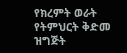የክረምት ወራት የትምህርት ቅድመ ዝግጅት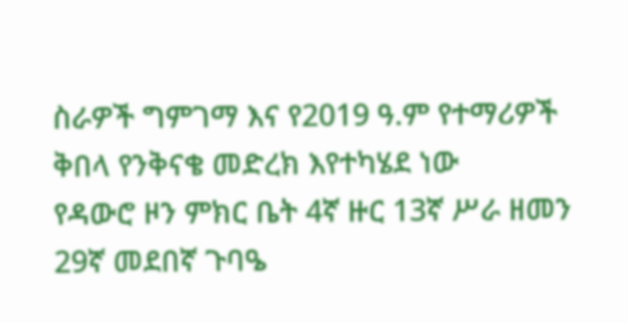ስራዎች ግምገማ እና የ2019 ዓ.ም የተማሪዎች ቅበላ የንቅናቄ መድረክ እየተካሄደ ነው
የዳውሮ ዞን ምክር ቤት 4ኛ ዙር 13ኛ ሥራ ዘመን 29ኛ መደበኛ ጉባዔ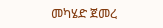መካሄድ ጀመረ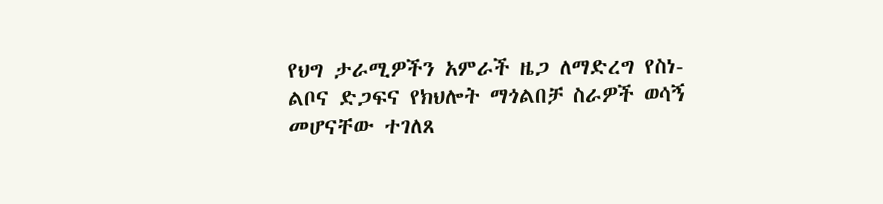የህግ ታራሚዎችን አምራች ዜጋ ለማድረግ የስነ-ልቦና ድጋፍና የክህሎት ማጎልበቻ ስራዎች ወሳኝ መሆናቸው ተገለጸ